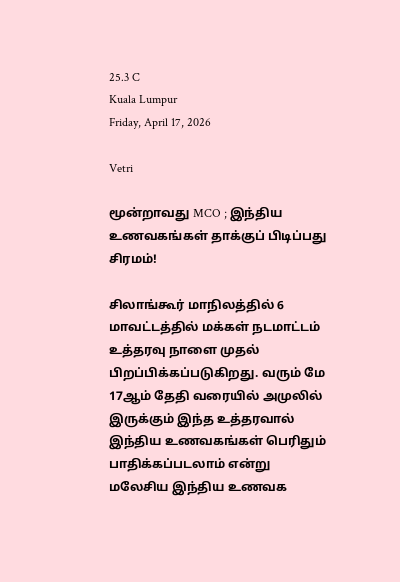25.3 C
Kuala Lumpur
Friday, April 17, 2026

Vetri

மூன்றாவது MCO ; இந்திய உணவகங்கள் தாக்குப் பிடிப்பது சிரமம்!

சிலாங்கூர் மாநிலத்தில் 6 மாவட்டத்தில் மக்கள் நடமாட்டம் உத்தரவு நாளை முதல் பிறப்பிக்கப்படுகிறது. வரும் மே 17ஆம் தேதி வரையில் அமுலில் இருக்கும் இந்த உத்தரவால் இந்திய உணவகங்கள் பெரிதும் பாதிக்கப்படலாம் என்று மலேசிய இந்திய உணவக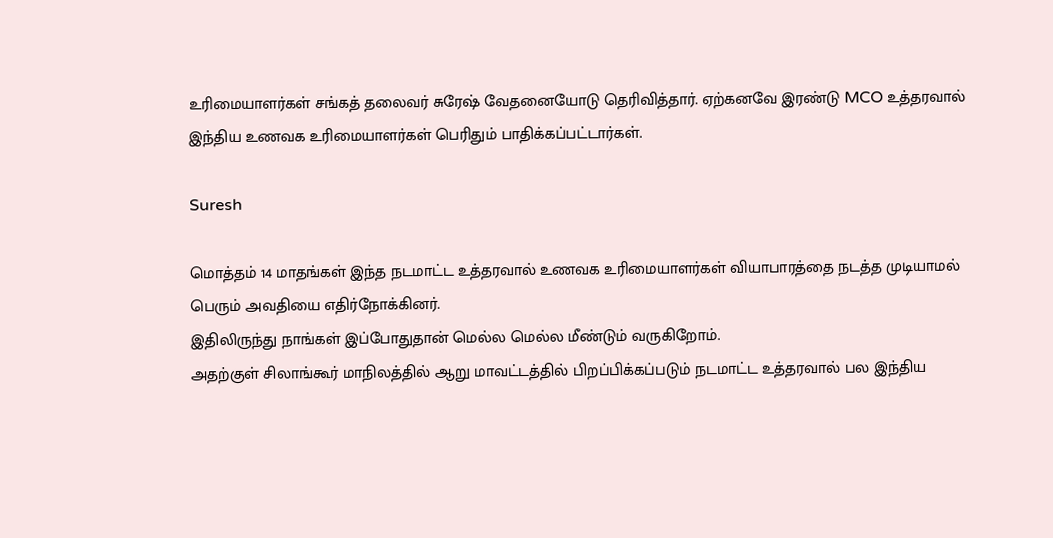உரிமையாளர்கள் சங்கத் தலைவர் சுரேஷ் வேதனையோடு தெரிவித்தார். ஏற்கனவே இரண்டு MCO உத்தரவால் இந்திய உணவக உரிமையாளர்கள் பெரிதும் பாதிக்கப்பட்டார்கள்.

Suresh

மொத்தம் 14 மாதங்கள் இந்த நடமாட்ட உத்தரவால் உணவக உரிமையாளர்கள் வியாபாரத்தை நடத்த முடியாமல் பெரும் அவதியை எதிர்நோக்கினர்.
இதிலிருந்து நாங்கள் இப்போதுதான் மெல்ல மெல்ல மீண்டும் வருகிறோம்.
அதற்குள் சிலாங்கூர் மாநிலத்தில் ஆறு மாவட்டத்தில் பிறப்பிக்கப்படும் நடமாட்ட உத்தரவால் பல இந்திய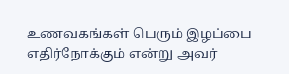உணவகங்கள் பெரும் இழப்பை எதிர்நோக்கும் என்று அவர்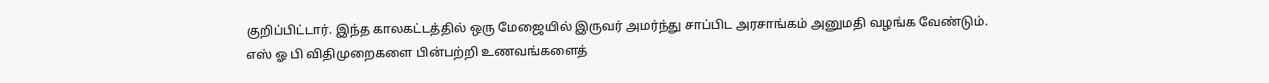குறிப்பிட்டார். இந்த காலகட்டத்தில் ஒரு மேஜையில் இருவர் அமர்ந்து சாப்பிட அரசாங்கம் அனுமதி வழங்க வேண்டும்.
எஸ் ஓ பி விதிமுறைகளை பின்பற்றி உணவங்களைத்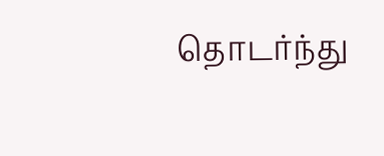தொடர்ந்து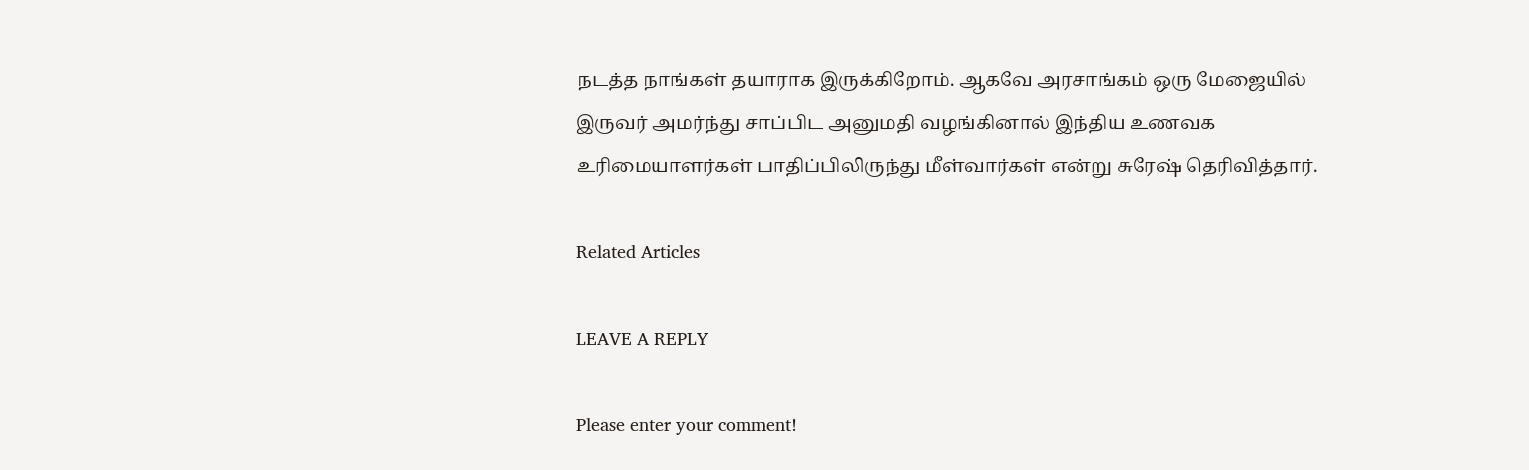நடத்த நாங்கள் தயாராக இருக்கிறோம். ஆகவே அரசாங்கம் ஒரு மேஜையில் இருவர் அமர்ந்து சாப்பிட அனுமதி வழங்கினால் இந்திய உணவக உரிமையாளர்கள் பாதிப்பிலிருந்து மீள்வார்கள் என்று சுரேஷ் தெரிவித்தார்.

Related Articles

LEAVE A REPLY

Please enter your comment!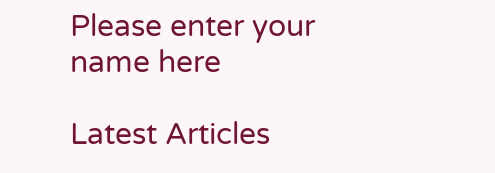Please enter your name here

Latest Articles